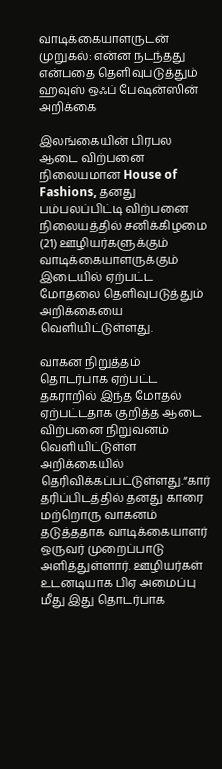வாடிக்கையாளருடன் முறுகல்: என்ன நடந்தது என்பதை தெளிவுபடுத்தும் ஹவுஸ் ஒஃப் பேஷன்ஸின் அறிக்கை

இலங்கையின் பிரபல ஆடை விற்பனை நிலையமான House of Fashions, தனது பம்பலப்பிட்டி விற்பனை நிலையத்தில் சனிக்கிழமை (21) ஊழியர்களுக்கும் வாடிக்கையாளருக்கும் இடையில் ஏற்பட்ட மோதலை தெளிவுபடுத்தும் அறிக்கையை வெளியிட்டுள்ளது.

வாகன நிறுத்தம் தொடர்பாக ஏற்பட்ட தகராறில் இந்த மோதல் ஏற்பட்டதாக குறித்த ஆடை விற்பனை நிறுவனம் வெளியிட்டுள்ள அறிக்கையில் தெரிவிக்கப்பட்டுள்ளது.“கார் தரிப்பிடத்தில் தனது காரை மற்றொரு வாகனம் தடுத்ததாக வாடிக்கையாளர் ஒருவர் முறைப்பாடு அளித்துள்ளார். ஊழியர்கள் உடனடியாக பிஏ அமைப்பு மீது இது தொடர்பாக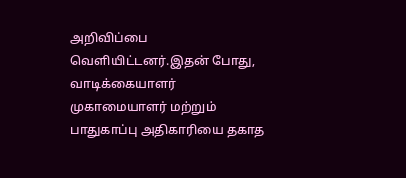அறிவிப்பை வெளியிட்டனர்.இதன் போது, வாடிக்கையாளர் முகாமையாளர் மற்றும் பாதுகாப்பு அதிகாரியை தகாத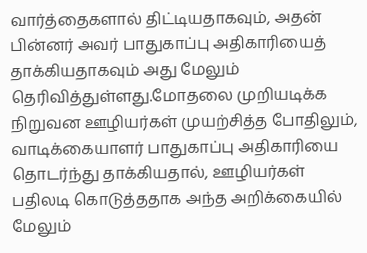வார்த்தைகளால் திட்டியதாகவும், அதன் பின்னர் அவர் பாதுகாப்பு அதிகாரியைத் தாக்கியதாகவும் அது மேலும் தெரிவித்துள்ளது.மோதலை முறியடிக்க நிறுவன ஊழியர்கள் முயற்சித்த போதிலும், வாடிக்கையாளர் பாதுகாப்பு அதிகாரியை தொடர்ந்து தாக்கியதால், ஊழியர்கள் பதிலடி கொடுத்ததாக அந்த அறிக்கையில் மேலும்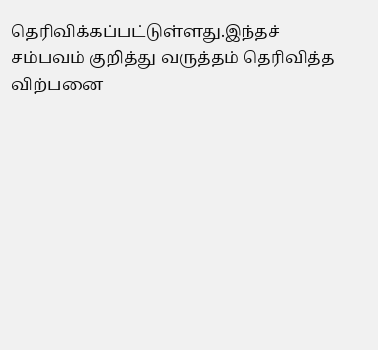தெரிவிக்கப்பட்டுள்ளது.இந்தச் சம்பவம் குறித்து வருத்தம் தெரிவித்த விற்பனை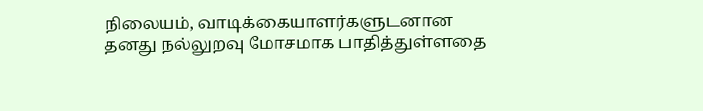நிலையம், வாடிக்கையாளர்களுடனான தனது நல்லுறவு மோசமாக பாதித்துள்ளதை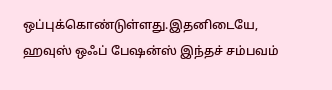ஒப்புக்கொண்டுள்ளது.இதனிடையே, ஹவுஸ் ஒஃப் பேஷன்ஸ் இந்தச் சம்பவம்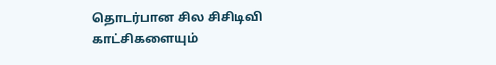தொடர்பான சில சிசிடிவி காட்சிகளையும்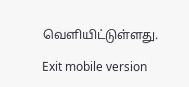வெளியிட்டுள்ளது.

Exit mobile version